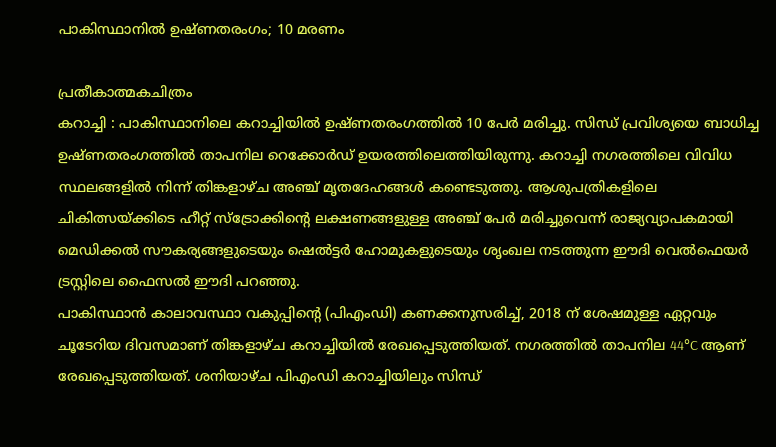പാകിസ്ഥാനിൽ ഉഷ്ണതരംഗം; 10 മരണം

പ്രതീകാത്മകചിത്രം
കറാച്ചി : പാകിസ്ഥാനിലെ കറാച്ചിയിൽ ഉഷ്ണതരംഗത്തിൽ 10 പേർ മരിച്ചു. സിന്ധ് പ്രവിശ്യയെ ബാധിച്ച ഉഷ്ണതരംഗത്തിൽ താപനില റെക്കോർഡ് ഉയരത്തിലെത്തിയിരുന്നു. കറാച്ചി നഗരത്തിലെ വിവിധ സ്ഥലങ്ങളിൽ നിന്ന് തിങ്കളാഴ്ച അഞ്ച് മൃതദേഹങ്ങൾ കണ്ടെടുത്തു. ആശുപത്രികളിലെ ചികിത്സയ്ക്കിടെ ഹീറ്റ് സ്ട്രോക്കിന്റെ ലക്ഷണങ്ങളുള്ള അഞ്ച് പേർ മരിച്ചുവെന്ന് രാജ്യവ്യാപകമായി മെഡിക്കൽ സൗകര്യങ്ങളുടെയും ഷെൽട്ടർ ഹോമുകളുടെയും ശൃംഖല നടത്തുന്ന ഈദി വെൽഫെയർ ട്രസ്റ്റിലെ ഫൈസൽ ഈദി പറഞ്ഞു.
പാകിസ്ഥാൻ കാലാവസ്ഥാ വകുപ്പിന്റെ (പിഎംഡി) കണക്കനുസരിച്ച്, 2018 ന് ശേഷമുള്ള ഏറ്റവും ചൂടേറിയ ദിവസമാണ് തിങ്കളാഴ്ച കറാച്ചിയിൽ രേഖപ്പെടുത്തിയത്. നഗരത്തിൽ താപനില 44°C ആണ് രേഖപ്പെടുത്തിയത്. ശനിയാഴ്ച പിഎംഡി കറാച്ചിയിലും സിന്ധ്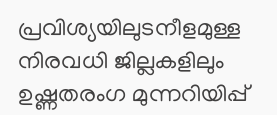പ്രവിശ്യയിലുടനീളമുള്ള നിരവധി ജില്ലകളിലും ഉഷ്ണതരംഗ മുന്നറിയിപ്പ്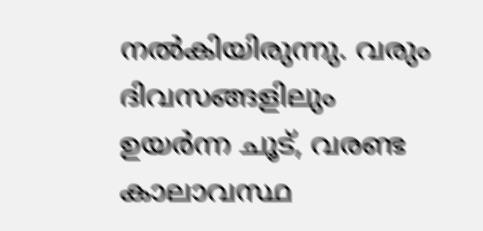നൽകിയിരുന്നു. വരും ദിവസങ്ങളിലും ഉയർന്ന ചൂട്, വരണ്ട കാലാവസ്ഥ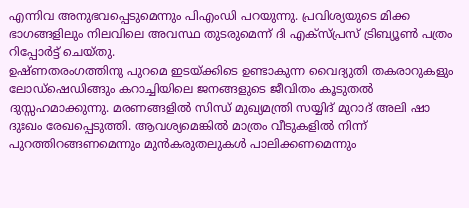എന്നിവ അനുഭവപ്പെടുമെന്നും പിഎംഡി പറയുന്നു. പ്രവിശ്യയുടെ മിക്ക ഭാഗങ്ങളിലും നിലവിലെ അവസ്ഥ തുടരുമെന്ന് ദി എക്സ്പ്രസ് ട്രിബ്യൂൺ പത്രം റിപ്പോർട്ട് ചെയ്തു.
ഉഷ്ണതരംഗത്തിനു പുറമെ ഇടയ്ക്കിടെ ഉണ്ടാകുന്ന വൈദ്യുതി തകരാറുകളും ലോഡ്ഷെഡിങ്ങും കറാച്ചിയിലെ ജനങ്ങളുടെ ജീവിതം കൂടുതൽ ദുസ്സഹമാക്കുന്നു. മരണങ്ങളിൽ സിന്ധ് മുഖ്യമന്ത്രി സയ്യിദ് മുറാദ് അലി ഷാ ദുഃഖം രേഖപ്പെടുത്തി. ആവശ്യമെങ്കിൽ മാത്രം വീടുകളിൽ നിന്ന് പുറത്തിറങ്ങണമെന്നും മുൻകരുതലുകൾ പാലിക്കണമെന്നും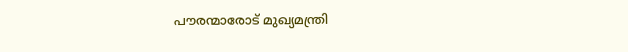പൗരന്മാരോട് മുഖ്യമന്ത്രി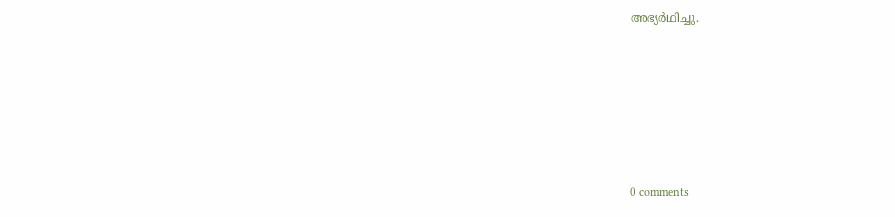അഭ്യർഥിച്ചു.









0 comments